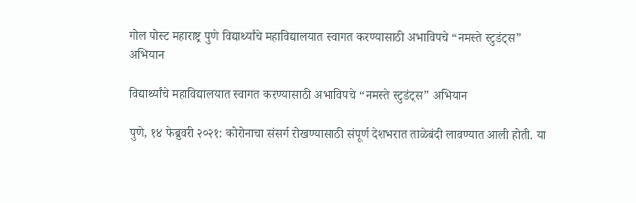गोल पोस्ट महाराष्ट्र पुणे विद्यार्थ्यांचे महाविद्यालयात स्वागत करण्यासाठी अभाविपचे “नमस्ते स्टुडंट्स” अभियान

विद्यार्थ्यांचे महाविद्यालयात स्वागत करण्यासाठी अभाविपचे “नमस्ते स्टुडंट्स” अभियान

पुणे, १४ फेब्रुवरी २०२१: कोरोनाचा संसर्ग रोखण्यासाठी संपूर्ण देशभरात ताळेबंदी लावण्यात आली होती. या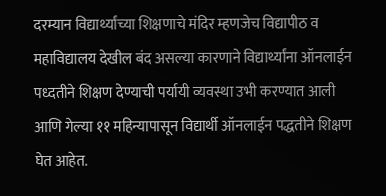दरम्यान विद्यार्थ्यांच्या शिक्षणाचे मंदिर म्हणजेच विद्यापीठ व महाविद्यालय देखील बंद असल्या कारणाने विद्यार्थ्यांना ऑनलाईन पध्दतीने शिक्षण देण्याची पर्यायी व्यवस्था उभी करण्यात आली आणि गेल्या ११ महिन्यापासून विद्यार्थी ऑनलाईन पद्धतीने शिक्षण घेत आहेत.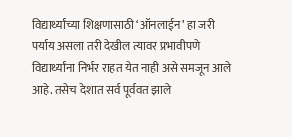विद्यार्थ्यांच्या शिक्षणासाठी ‘ऑनलाईन’ हा जरी पर्याय असला तरी देखील त्यावर प्रभावीपणे विद्यार्थ्यांना निर्भर राहत येत नाही असे समजून आले आहे. तसेच देशात सर्व पूर्ववत झाले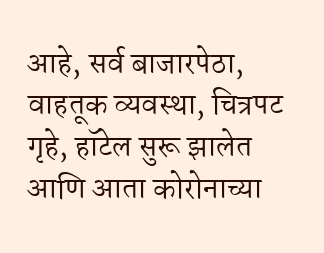आहे, सर्व बाजारपेठा, वाहतूक व्यवस्था, चित्रपट गृहे, हॉटेल सुरू झालेत आणि आता कोरोनाच्या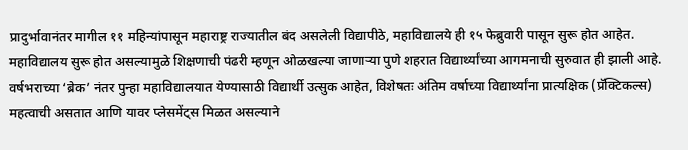प्रादुर्भावानंतर मागील ११ महिन्यांपासून महाराष्ट्र राज्यातील बंद असलेली विद्यापीठे, महाविद्यालये ही १५ फेब्रुवारी पासून सुरू होत आहेत.
महाविद्यालय सुरू होत असल्यामुळे शिक्षणाची पंढरी म्हणून ओळखल्या जाणाऱ्या पुणे शहरात विद्यार्थ्यांच्या आगमनाची सुरुवात ही झाली आहे. वर्षभराच्या ‘ब्रेक’ नंतर पुन्हा महाविद्यालयात येण्यासाठी विद्यार्थी उत्सुक आहेत, विशेषतः अंतिम वर्षाच्या विद्यार्थ्यांना प्रात्यक्षिक (प्रॅक्टिकल्स) महत्वाची असतात आणि यावर प्लेसमेंट्स मिळत असल्याने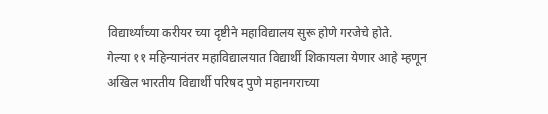विद्यार्थ्यांच्या करीयर च्या दृष्टीने महाविद्यालय सुरू होणे गरजेचे होते.
गेल्या ११ महिन्यानंतर महाविद्यालयात विद्यार्थी शिकायला येणार आहे म्हणून अखिल भारतीय विद्यार्थी परिषद पुणे महानगराच्या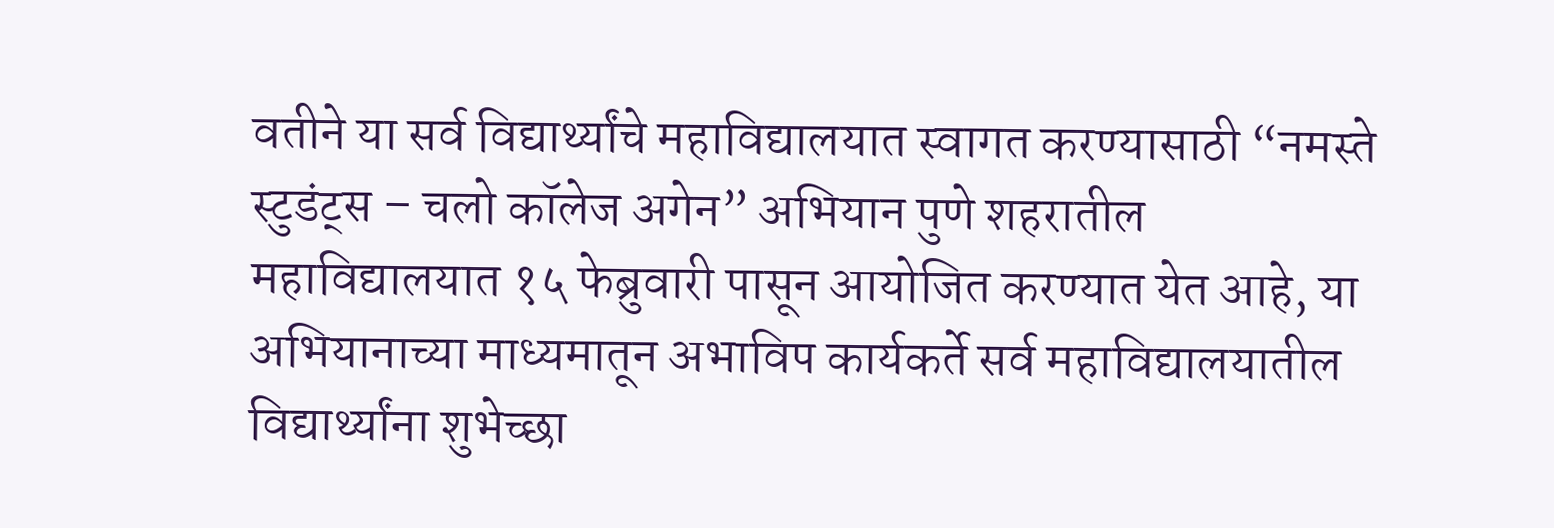वतीने या सर्व विद्यार्थ्यांचे महाविद्यालयात स्वागत करण्यासाठी “नमस्ते स्टुडंट्स – चलो कॉलेज अगेन” अभियान पुणे शहरातील महाविद्यालयात १५ फेब्रुवारी पासून आयोजित करण्यात येत आहे, या अभियानाच्या माध्यमातून अभाविप कार्यकर्ते सर्व महाविद्यालयातील विद्यार्थ्यांना शुभेच्छा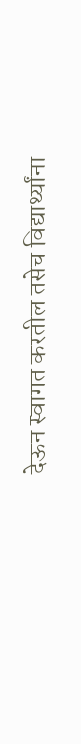देऊन स्वागत करतील तसेच विद्यार्थ्यांना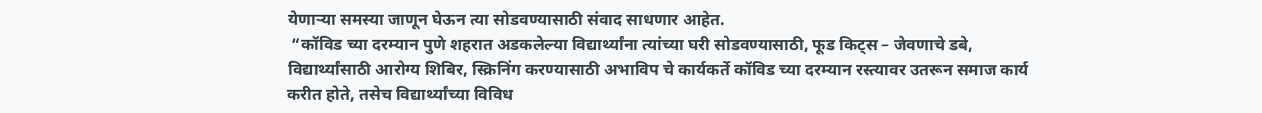येणाऱ्या समस्या जाणून घेऊन त्या सोडवण्यासाठी संवाद साधणार आहेत.
 “कॉविड च्या दरम्यान पुणे शहरात अडकलेल्या विद्यार्थ्यांना त्यांच्या घरी सोडवण्यासाठी, फूड किट्स – जेवणाचे डबे, विद्यार्थ्यांसाठी आरोग्य शिबिर, स्क्रिनिंग करण्यासाठी अभाविप चे कार्यकर्ते कॉविड च्या दरम्यान रस्त्यावर उतरून समाज कार्य करीत होते, तसेच विद्यार्थ्यांच्या विविध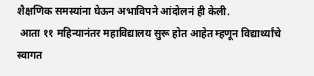शैक्षणिक समस्यांना घेऊन अभाविपने आंदोलनं ही केली.
 आता ११ महिन्यानंतर महाविद्यालय सुरू होत आहेत म्हणून विद्यार्थ्यांचे स्वागत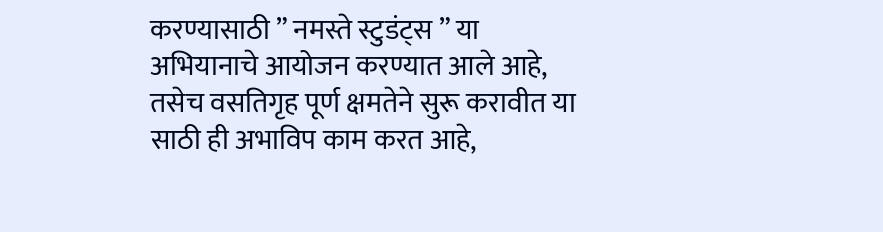करण्यासाठी ” नमस्ते स्टुडंट्स ” या अभियानाचे आयोजन करण्यात आले आहे, तसेच वसतिगृह पूर्ण क्षमतेने सुरू करावीत या साठी ही अभाविप काम करत आहे,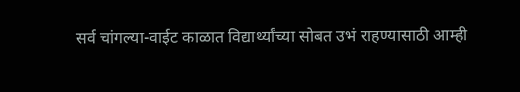सर्व चांगल्या-वाईट काळात विद्यार्थ्यांच्या सोबत उभं राहण्यासाठी आम्ही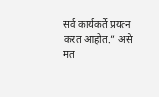सर्व कार्यकर्ते प्रयत्न करत आहोत.” असे मत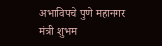अभाविपचे पुणे महानगर मंत्री शुभम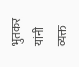भुतकर यांनी व्यक्त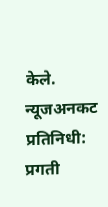केले.
न्यूजअनकट प्रतिनिधी: प्रगती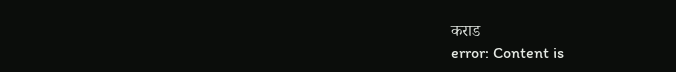कराड
error: Content is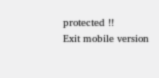protected !!
Exit mobile version